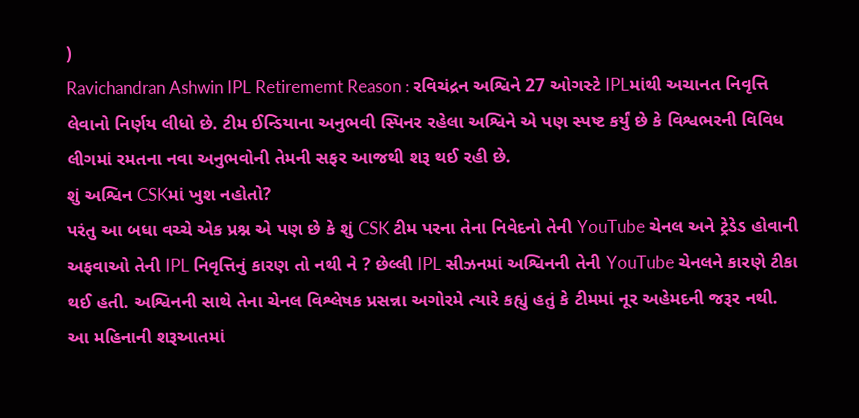)
Ravichandran Ashwin IPL Retirememt Reason : રવિચંદ્રન અશ્વિને 27 ઓગસ્ટે IPLમાંથી અચાનત નિવૃત્તિ લેવાનો નિર્ણય લીધો છે. ટીમ ઈન્ડિયાના અનુભવી સ્પિનર રહેલા અશ્વિને એ પણ સ્પષ્ટ કર્યું છે કે વિશ્વભરની વિવિધ લીગમાં રમતના નવા અનુભવોની તેમની સફર આજથી શરૂ થઈ રહી છે.
શું અશ્વિન CSKમાં ખુશ નહોતો?
પરંતુ આ બધા વચ્ચે એક પ્રશ્ન એ પણ છે કે શું CSK ટીમ પરના તેના નિવેદનો તેની YouTube ચેનલ અને ટ્રેડેડ હોવાની અફવાઓ તેની IPL નિવૃત્તિનું કારણ તો નથી ને ? છેલ્લી IPL સીઝનમાં અશ્વિનની તેની YouTube ચેનલને કારણે ટીકા થઈ હતી. અશ્વિનની સાથે તેના ચેનલ વિશ્લેષક પ્રસન્ના અગોરમે ત્યારે કહ્યું હતું કે ટીમમાં નૂર અહેમદની જરૂર નથી.
આ મહિનાની શરૂઆતમાં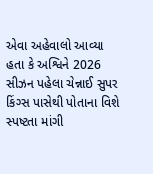એવા અહેવાલો આવ્યા હતા કે અશ્વિને 2026 સીઝન પહેલા ચેન્નાઈ સુપર કિંગ્સ પાસેથી પોતાના વિશે સ્પષ્ટતા માંગી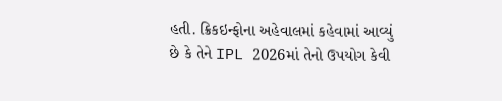હતી. ક્રિકઇન્ફોના અહેવાલમાં કહેવામાં આવ્યું છે કે તેને IPL 2026માં તેનો ઉપયોગ કેવી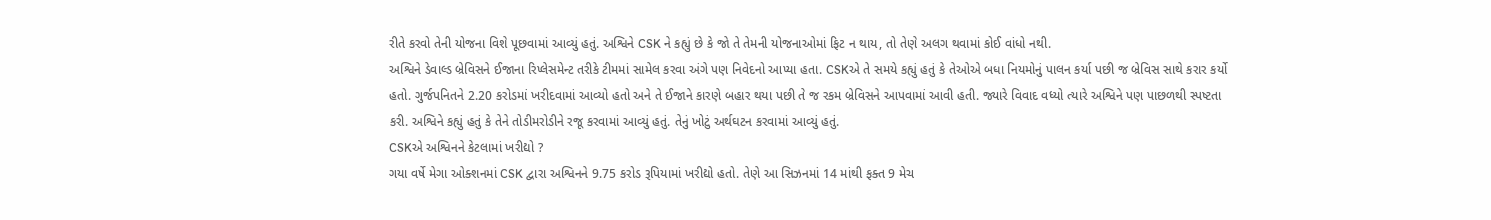રીતે કરવો તેની યોજના વિશે પૂછવામાં આવ્યું હતું. અશ્વિને CSK ને કહ્યું છે કે જો તે તેમની યોજનાઓમાં ફિટ ન થાય, તો તેણે અલગ થવામાં કોઈ વાંધો નથી.
અશ્વિને ડેવાલ્ડ બ્રેવિસને ઈજાના રિપ્લેસમેન્ટ તરીકે ટીમમાં સામેલ કરવા અંગે પણ નિવેદનો આપ્યા હતા. CSKએ તે સમયે કહ્યું હતું કે તેઓએ બધા નિયમોનું પાલન કર્યા પછી જ બ્રેવિસ સાથે કરાર કર્યો હતો. ગુર્જપનિતને 2.20 કરોડમાં ખરીદવામાં આવ્યો હતો અને તે ઈજાને કારણે બહાર થયા પછી તે જ રકમ બ્રેવિસને આપવામાં આવી હતી. જ્યારે વિવાદ વધ્યો ત્યારે અશ્વિને પણ પાછળથી સ્પષ્ટતા કરી. અશ્વિને કહ્યું હતું કે તેને તોડીમરોડીને રજૂ કરવામાં આવ્યું હતું. તેનું ખોટું અર્થઘટન કરવામાં આવ્યું હતું.
CSKએ અશ્વિનને કેટલામાં ખરીદ્યો ?
ગયા વર્ષે મેગા ઓક્શનમાં CSK દ્વારા અશ્વિનને 9.75 કરોડ રૂપિયામાં ખરીદ્યો હતો. તેણે આ સિઝનમાં 14 માંથી ફક્ત 9 મેચ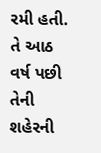રમી હતી. તે આઠ વર્ષ પછી તેની શહેરની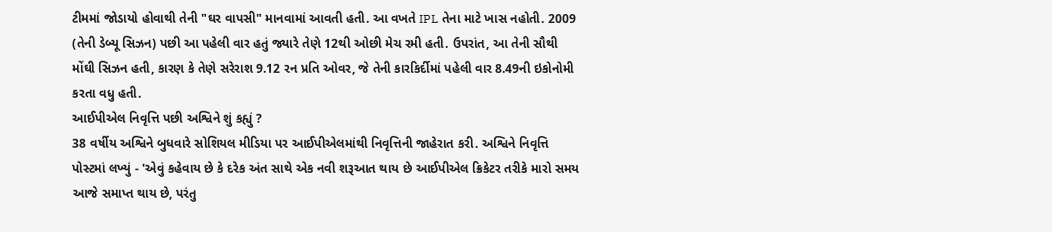ટીમમાં જોડાયો હોવાથી તેની "ઘર વાપસી" માનવામાં આવતી હતી. આ વખતે IPL તેના માટે ખાસ નહોતી. 2009 (તેની ડેબ્યૂ સિઝન) પછી આ પહેલી વાર હતું જ્યારે તેણે 12થી ઓછી મેચ રમી હતી. ઉપરાંત, આ તેની સૌથી મોંઘી સિઝન હતી, કારણ કે તેણે સરેરાશ 9.12 રન પ્રતિ ઓવર, જે તેની કારકિર્દીમાં પહેલી વાર 8.49ની ઇકોનોમી કરતા વધુ હતી.
આઈપીએલ નિવૃત્તિ પછી અશ્વિને શું કહ્યું ?
38 વર્ષીય અશ્વિને બુધવારે સોશિયલ મીડિયા પર આઈપીએલમાંથી નિવૃત્તિની જાહેરાત કરી. અશ્વિને નિવૃત્તિ પોસ્ટમાં લખ્યું - 'એવું કહેવાય છે કે દરેક અંત સાથે એક નવી શરૂઆત થાય છે આઈપીએલ ક્રિકેટર તરીકે મારો સમય આજે સમાપ્ત થાય છે, પરંતુ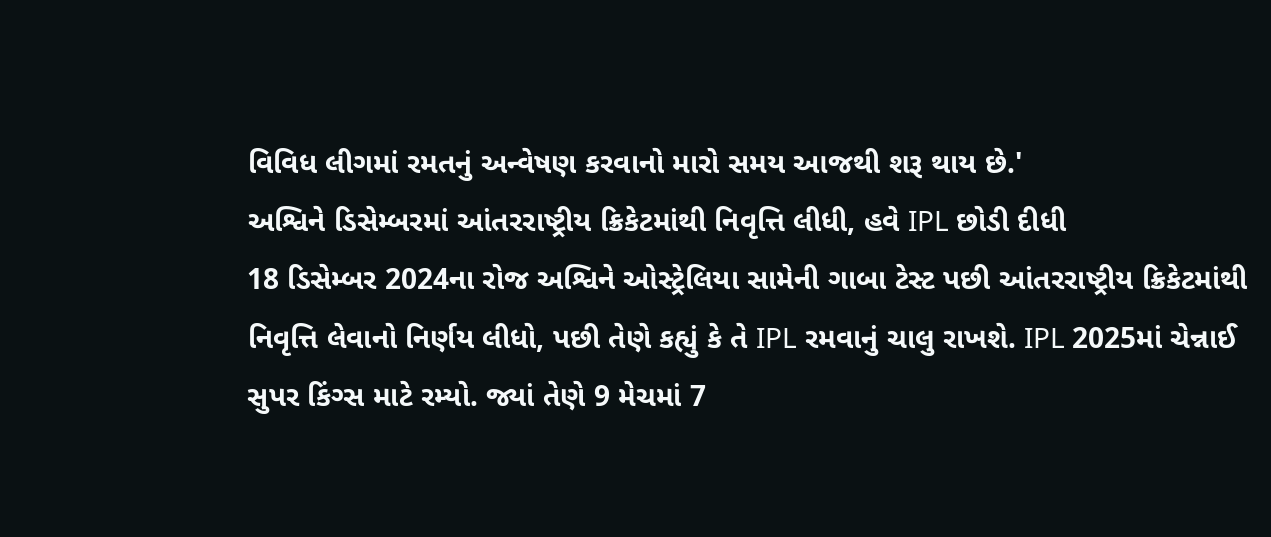વિવિધ લીગમાં રમતનું અન્વેષણ કરવાનો મારો સમય આજથી શરૂ થાય છે.'
અશ્વિને ડિસેમ્બરમાં આંતરરાષ્ટ્રીય ક્રિકેટમાંથી નિવૃત્તિ લીધી, હવે IPL છોડી દીધી
18 ડિસેમ્બર 2024ના રોજ અશ્વિને ઓસ્ટ્રેલિયા સામેની ગાબા ટેસ્ટ પછી આંતરરાષ્ટ્રીય ક્રિકેટમાંથી નિવૃત્તિ લેવાનો નિર્ણય લીધો, પછી તેણે કહ્યું કે તે IPL રમવાનું ચાલુ રાખશે. IPL 2025માં ચેન્નાઈ સુપર કિંગ્સ માટે રમ્યો. જ્યાં તેણે 9 મેચમાં 7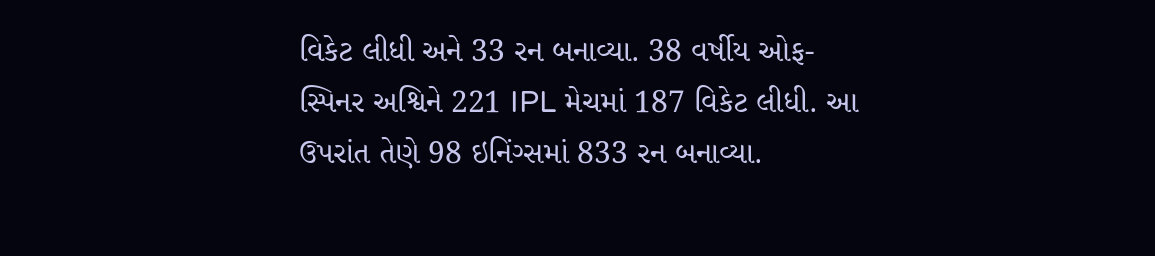વિકેટ લીધી અને 33 રન બનાવ્યા. 38 વર્ષીય ઓફ-સ્પિનર અશ્વિને 221 IPL મેચમાં 187 વિકેટ લીધી. આ ઉપરાંત તેણે 98 ઇનિંગ્સમાં 833 રન બનાવ્યા.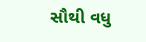સૌથી વધુ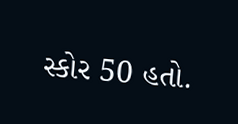સ્કોર 50 હતો.